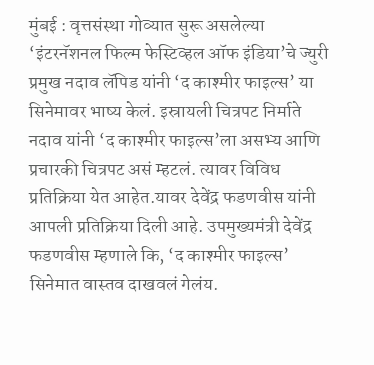मुंबई : वृत्तसंस्था गोव्यात सुरू असलेल्या ‘इंटरनॅशनल फिल्म फेस्टिव्हल ऑफ इंडिया’चे ज्युरी प्रमुख नदाव लॅपिड यांनी ‘द काश्मीर फाइल्स’ या सिनेमावर भाष्य केलं. इस्रायली चित्रपट निर्माते नदाव यांनी ‘द काश्मीर फाइल्स’ला असभ्य आणि प्रचारकी चित्रपट असं म्हटलं. त्यावर विविध प्रतिक्रिया येत आहेत.यावर देवेंद्र फडणवीस यांनी आपली प्रतिक्रिया दिली आहे. उपमुख्यमंत्री देवेंद्र फडणवीस म्हणाले कि, ‘द काश्मीर फाइल्स’ सिनेमात वास्तव दाखवलं गेलंय.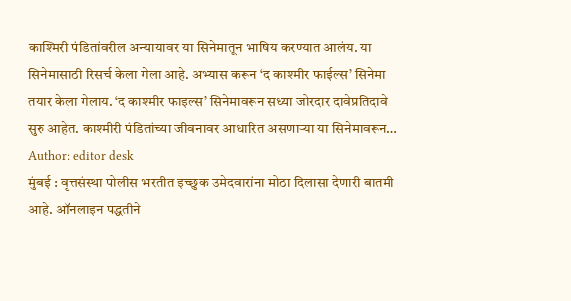काश्मिरी पंडितांवरील अन्यायावर या सिनेमातून भाषिय करण्यात आलंय. या सिनेमासाठी रिसर्च केला गेला आहे. अभ्यास करून ‘द काश्मीर फाईल्स’ सिनेमा तयार केला गेलाय. ‘द काश्मीर फाइल्स’ सिनेमावरून सध्या जोरदार दावेप्रतिदावे सुरु आहेत. काश्मीरी पंडितांच्या जीवनावर आधारित असणाऱ्या या सिनेमावरून…
Author: editor desk
मुंबई : वृत्तसंस्था पोलीस भरतीत इच्छुक उमेदवारांना मोठा दिलासा देणारी बातमी आहे. ऑनलाइन पद्धतीने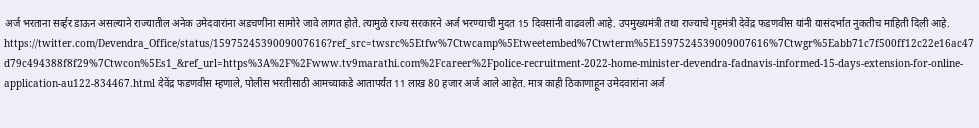अर्ज भरताना सर्व्हर डाऊन असल्याने राज्यातील अनेक उमेदवारांना अडचणींना सामोरे जावे लागत होते. त्यामुळे राज्य सरकारने अर्ज भरण्याची मुदत 15 दिवसांनी वाढवली आहे. उपमुख्यमंत्री तथा राज्याचे गृहमंत्री देवेंद्र फडणवीस यांनी यासंदर्भात नुकतीच माहिती दिली आहे. https://twitter.com/Devendra_Office/status/1597524539009007616?ref_src=twsrc%5Etfw%7Ctwcamp%5Etweetembed%7Ctwterm%5E1597524539009007616%7Ctwgr%5Eabb71c7f500ff12c22e16ac47d79c494388f8f29%7Ctwcon%5Es1_&ref_url=https%3A%2F%2Fwww.tv9marathi.com%2Fcareer%2Fpolice-recruitment-2022-home-minister-devendra-fadnavis-informed-15-days-extension-for-online-application-au122-834467.html देवेंद्र फडणवीस म्हणाले, पोलीस भरतीसाठी आमच्याकडे आतापर्यंत 11 लाख 80 हजार अर्ज आले आहेत. मात्र काही ठिकाणाहून उमेदवारांना अर्ज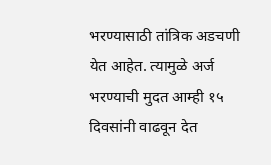भरण्यासाठी तांत्रिक अडचणी येत आहेत. त्यामुळे अर्ज भरण्याची मुदत आम्ही १५ दिवसांनी वाढवून देत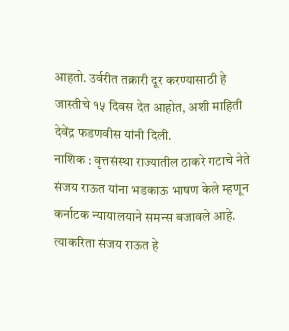आहतो. उर्वरीत तक्रारी दूर करण्यासाठी हे जास्तीचे १५ दिवस देत आहोत, अशी माहिती देवेंद्र फडणवीस यांनी दिली.
नाशिक : वृत्तसंस्था राज्यातील ठाकरे गटाचे नेते संजय राऊत यांना भडकाऊ भाषण केले म्हणून कर्नाटक न्यायालयाने समन्स बजावले आहे. त्याकरिता संजय राऊत हे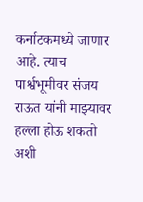कर्नाटकमध्ये जाणार आहे. त्याच पार्श्वभूमीवर संजय राऊत यांनी माझ्यावर हल्ला होऊ शकतो अशी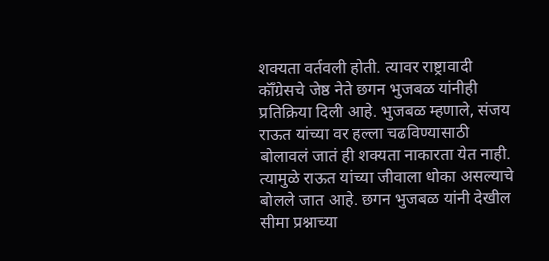शक्यता वर्तवली होती. त्यावर राष्ट्रावादी कॉँग्रेसचे जेष्ठ नेते छगन भुजबळ यांनीही प्रतिक्रिया दिली आहे. भुजबळ म्हणाले, संजय राऊत यांच्या वर हल्ला चढविण्यासाठी बोलावलं जातं ही शक्यता नाकारता येत नाही. त्यामुळे राऊत यांच्या जीवाला धोका असल्याचे बोलले जात आहे. छगन भुजबळ यांनी देखील सीमा प्रश्नाच्या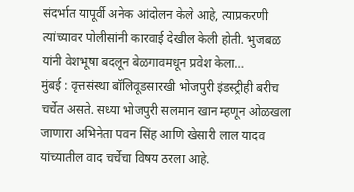संदर्भात यापूर्वी अनेक आंदोलन केले आहे, त्याप्रकरणी त्यांच्यावर पोलीसांनी कारवाई देखील केली होती. भुजबळ यांनी वेशभूषा बदलून बेळगावमधून प्रवेश केला…
मुंबई : वृत्तसंस्था बॉलिवूडसारखी भोजपुरी इंडस्ट्रीही बरीच चर्चेत असते. सध्या भोजपुरी सलमान खान म्हणून ओळखला जाणारा अभिनेता पवन सिंह आणि खेसारी लाल यादव यांच्यातील वाद चर्चेचा विषय ठरला आहे.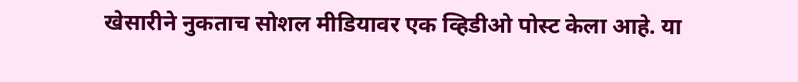खेसारीने नुकताच सोशल मीडियावर एक व्हिडीओ पोस्ट केला आहे. या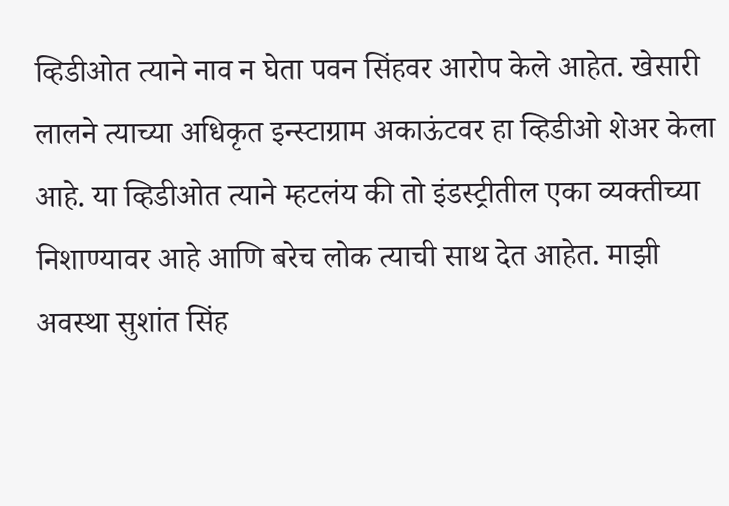व्हिडीओत त्याने नाव न घेता पवन सिंहवर आरोप केले आहेत. खेसारी लालने त्याच्या अधिकृत इन्स्टाग्राम अकाऊंटवर हा व्हिडीओ शेअर केला आहे. या व्हिडीओत त्याने म्हटलंय की तो इंडस्ट्रीतील एका व्यक्तीच्या निशाण्यावर आहे आणि बरेच लोक त्याची साथ देत आहेत. माझी अवस्था सुशांत सिंह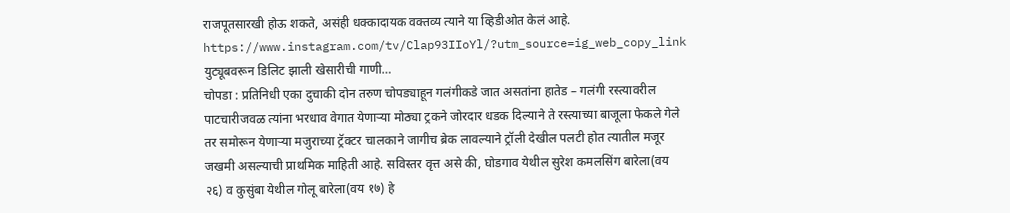राजपूतसारखी होऊ शकते, असंही धक्कादायक वक्तव्य त्याने या व्हिडीओत केलं आहे. https://www.instagram.com/tv/Clap93IIoYl/?utm_source=ig_web_copy_link युट्यूबवरून डिलिट झाली खेसारीची गाणी…
चोपडा : प्रतिनिधी एका दुचाकी दोन तरुण चोपड्याहून गलंगीकडे जात असतांना हातेड – गलंगी रस्त्यावरील पाटचारीजवळ त्यांना भरधाव वेगात येणाऱ्या मोठ्या ट्रकने जोरदार धडक दिल्याने ते रस्त्याच्या बाजूला फेकले गेले तर समोरून येणाऱ्या मजुराच्या ट्रॅक्टर चालकाने जागीच ब्रेक लावल्याने ट्रॉली देखील पलटी होत त्यातील मजूर जखमी असल्याची प्राथमिक माहिती आहे. सविस्तर वृत्त असे की, घोडगाव येथील सुरेश कमलसिंग बारेला(वय २६) व कुसुंबा येथील गोलू बारेला(वय १७) हे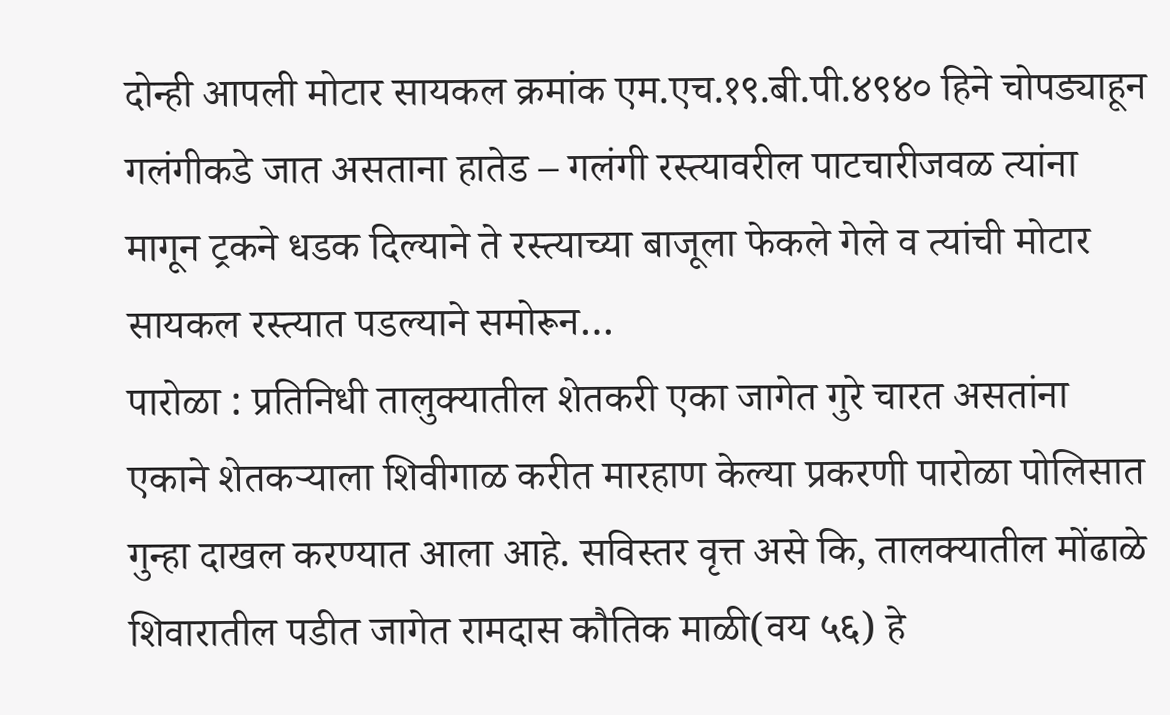दोन्ही आपली मोटार सायकल क्रमांक एम.एच.१९.बी.पी.४९४० हिने चोपड्याहून गलंगीकडे जात असताना हातेड – गलंगी रस्त्यावरील पाटचारीजवळ त्यांना मागून ट्रकने धडक दिल्याने ते रस्त्याच्या बाजूला फेकले गेले व त्यांची मोटार सायकल रस्त्यात पडल्याने समोरून…
पारोळा : प्रतिनिधी तालुक्यातील शेतकरी एका जागेत गुरे चारत असतांना एकाने शेतकऱ्याला शिवीगाळ करीत मारहाण केल्या प्रकरणी पारोळा पोलिसात गुन्हा दाखल करण्यात आला आहे. सविस्तर वृत्त असे कि, तालक्यातील मोंढाळे शिवारातील पडीत जागेत रामदास कौतिक माळी(वय ५६) हे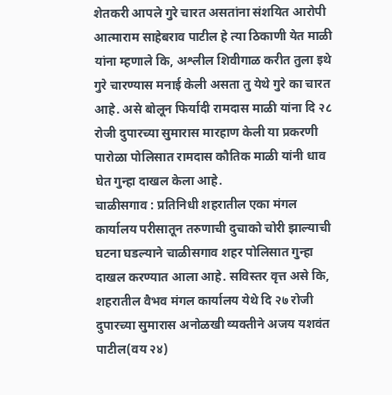शेतकरी आपले गुरे चारत असतांना संशयित आरोपी आत्माराम साहेबराव पाटील हे त्या ठिकाणी येत माळी यांना म्हणाले कि, अश्लील शिवीगाळ करीत तुला इथे गुरे चारण्यास मनाई केली असता तु येथे गुरे का चारत आहे. असे बोलून फिर्यादी रामदास माळी यांना दि २८ रोजी दुपारच्या सुमारास मारहाण केली या प्रकरणी पारोळा पोलिसात रामदास कौतिक माळी यांनी धाव घेत गुन्हा दाखल केला आहे.
चाळीसगाव : प्रतिनिधी शहरातील एका मंगल कार्यालय परीसातून तरुणाची दुचाको चोरी झाल्याची घटना घडल्याने चाळीसगाव शहर पोलिसात गुन्हा दाखल करण्यात आला आहे. सविस्तर वृत्त असे कि, शहरातील वैभव मंगल कार्यालय येथे दि २७ रोजी दुपारच्या सुमारास अनोळखी व्यक्तीने अजय यशवंत पाटील(वय २४)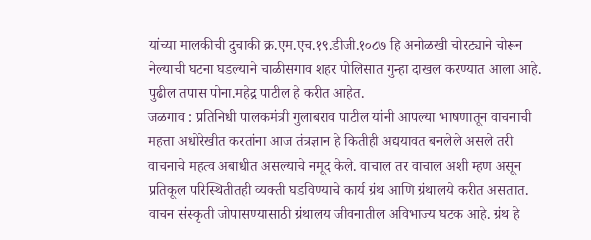यांच्या मालकीची दुचाकी क्र.एम.एच.१९.डीजी.१०८७ हि अनोळखी चोरट्याने चोरून नेल्याची घटना घडल्याने चाळीसगाव शहर पोलिसात गुन्हा दाखल करण्यात आला आहे. पुढील तपास पोना.महेद्र पाटील हे करीत आहेत.
जळगाव : प्रतिनिधी पालकमंत्री गुलाबराव पाटील यांनी आपल्या भाषणातून वाचनाची महत्ता अधोरेखीत करतांना आज तंत्रज्ञान हे कितीही अद्ययावत बनलेले असले तरी वाचनाचे महत्व अबाधीत असल्याचे नमूद केले. वाचाल तर वाचाल अशी म्हण असून प्रतिकूल परिस्थितीतही व्यक्ती घडविण्याचे कार्य ग्रंथ आणि ग्रंथालये करीत असतात. वाचन संस्कृती जोपासण्यासाठी ग्रंथालय जीवनातील अविभाज्य घटक आहे. ग्रंथ हे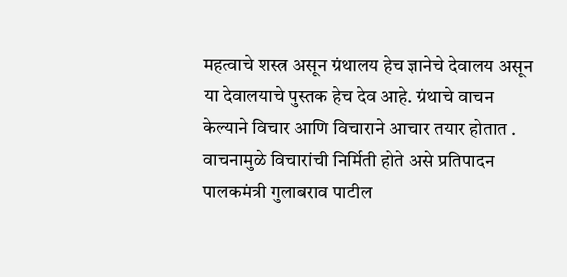महत्वाचे शस्त्र असून ग्रंथालय हेच ज्ञानेचे देवालय असून या देवालयाचे पुस्तक हेच देव आहे. ग्रंथाचे वाचन केल्याने विचार आणि विचाराने आचार तयार होतात . वाचनामुळे विचारांची निर्मिती होते असे प्रतिपादन पालकमंत्री गुलाबराव पाटील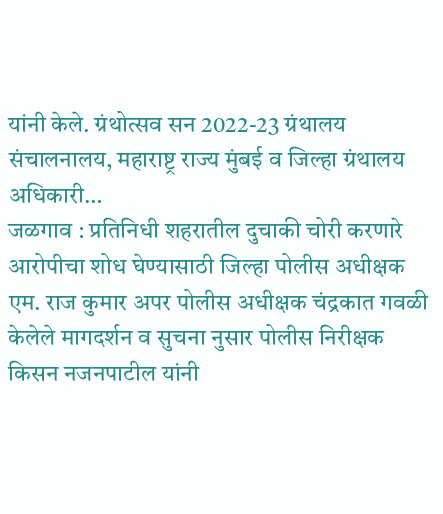यांनी केले. ग्रंथोत्सव सन 2022-23 ग्रंथालय संचालनालय, महाराष्ट्र राज्य मुंबई व जिल्हा ग्रंथालय अधिकारी…
जळगाव : प्रतिनिधी शहरातील दुचाकी चोरी करणारे आरोपीचा शोध घेण्यासाठी जिल्हा पोलीस अधीक्षक एम. राज कुमार अपर पोलीस अधीक्षक चंद्रकात गवळी केलेले मागदर्शन व सुचना नुसार पोलीस निरीक्षक किसन नजनपाटील यांनी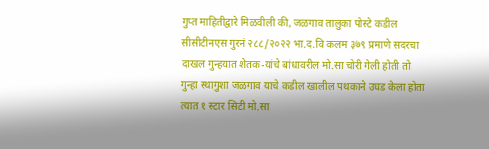गुप्त माहितीद्वारे मिळवीली की, जळगाव तालुका पोस्टे कडील सीसीटीनएस गुरनं २८८/२०२२ भा.द.वि कलम ३७९ प्रमाणे सदरचा दाखल गुन्हयात शेतक-यांचे बांधावरील मो.सा चोरी गेली होती तो गुन्हा स्थागुशा जळगाव याचे कडील खालील पथकाने उघड केला होता त्यात १ स्टार सिटी मो.सा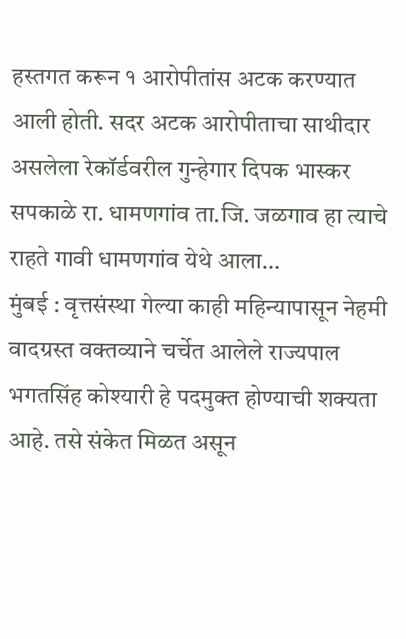हस्तगत करून १ आरोपीतांस अटक करण्यात आली होती. सदर अटक आरोपीताचा साथीदार असलेला रेकॉर्डवरील गुन्हेगार दिपक भास्कर सपकाळे रा. धामणगांव ता.जि. जळगाव हा त्याचे राहते गावी धामणगांव येथे आला…
मुंबई : वृत्तसंस्था गेल्या काही महिन्यापासून नेहमी वादग्रस्त वक्तव्याने चर्चेत आलेले राज्यपाल भगतसिंह कोश्यारी हे पदमुक्त होण्याची शक्यता आहे. तसे संकेत मिळत असून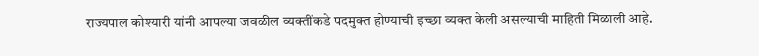राज्यपाल कोश्यारी यांनी आपल्या जवळील व्यक्तींकडे पदमुक्त होण्याची इच्छा व्यक्त केली असल्याची माहिती मिळाली आहे.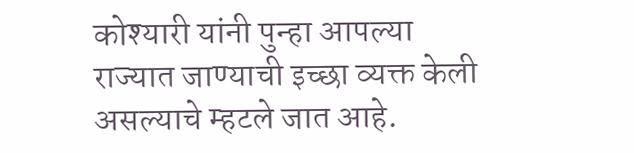कोश्यारी यांनी पुन्हा आपल्या राज्यात जाण्याची इच्छा व्यक्त केली असल्याचे म्हटले जात आहे.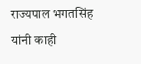राज्यपाल भगतसिंह यांनी काही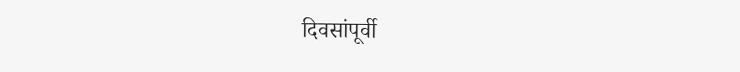दिवसांपूर्वी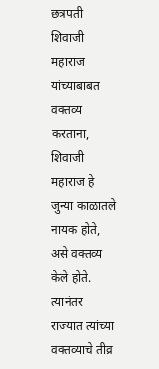छत्रपती शिवाजी महाराज यांच्याबाबत वक्तव्य करताना, शिवाजी महाराज हे जुन्या काळातले नायक होते, असे वक्तव्य केले होते. त्यानंतर राज्यात त्यांच्या वक्तव्याचे तीव्र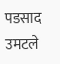पडसाद उमटले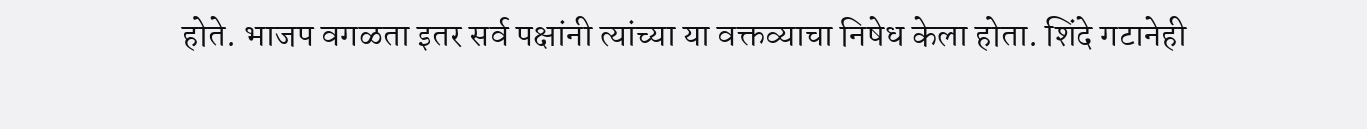होते. भाजप वगळता इतर सर्व पक्षांनी त्यांच्या या वक्तव्याचा निषेध केला होता. शिंदे गटानेही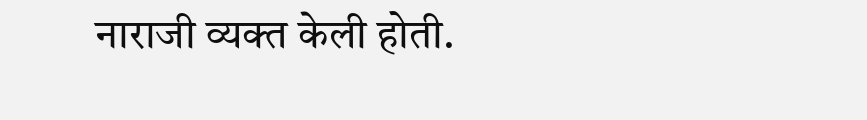नाराजी व्यक्त केली होती.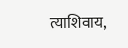त्याशिवाय,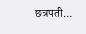छत्रपती…